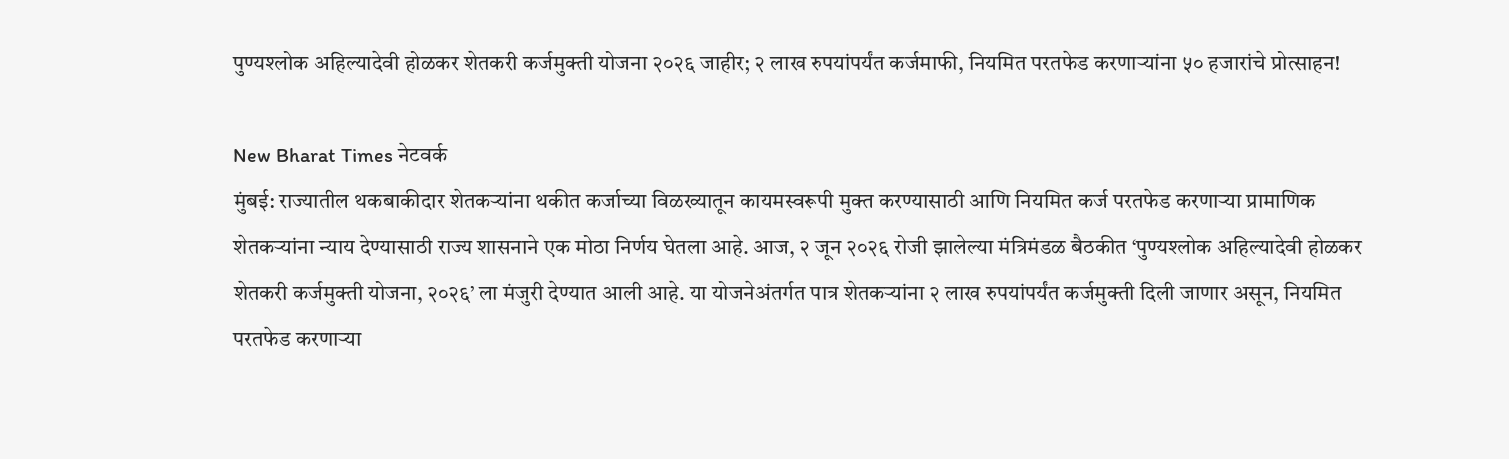पुण्यश्लोक अहिल्यादेवी होळकर शेतकरी कर्जमुक्ती योजना २०२६ जाहीर; २ लाख रुपयांपर्यंत कर्जमाफी, नियमित परतफेड करणाऱ्यांना ५० हजारांचे प्रोत्साहन!

New Bharat Times नेटवर्क
मुंबई: राज्यातील थकबाकीदार शेतकऱ्यांना थकीत कर्जाच्या विळख्यातून कायमस्वरूपी मुक्त करण्यासाठी आणि नियमित कर्ज परतफेड करणाऱ्या प्रामाणिक शेतकऱ्यांना न्याय देण्यासाठी राज्य शासनाने एक मोठा निर्णय घेतला आहे. आज, २ जून २०२६ रोजी झालेल्या मंत्रिमंडळ बैठकीत ‘पुण्यश्लोक अहिल्यादेवी होळकर शेतकरी कर्जमुक्ती योजना, २०२६’ ला मंजुरी देण्यात आली आहे. या योजनेअंतर्गत पात्र शेतकऱ्यांना २ लाख रुपयांपर्यंत कर्जमुक्ती दिली जाणार असून, नियमित परतफेड करणाऱ्या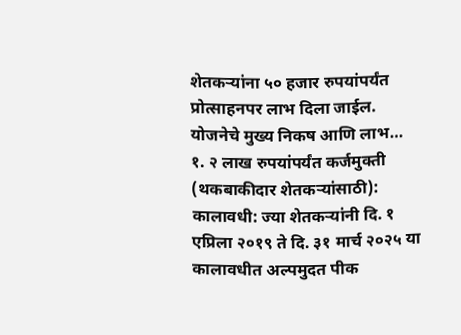शेतकऱ्यांना ५० हजार रुपयांपर्यंत प्रोत्साहनपर लाभ दिला जाईल.
योजनेचे मुख्य निकष आणि लाभ…
१. २ लाख रुपयांपर्यंत कर्जमुक्ती (थकबाकीदार शेतकऱ्यांसाठी):
कालावधी: ज्या शेतकऱ्यांनी दि. १ एप्रिला २०१९ ते दि. ३१ मार्च २०२५ या कालावधीत अल्पमुदत पीक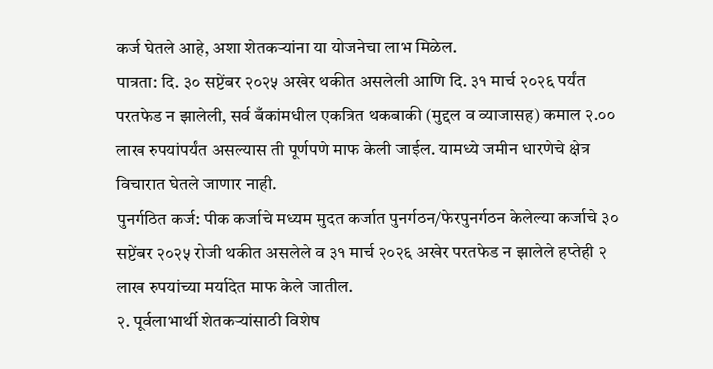कर्ज घेतले आहे, अशा शेतकऱ्यांना या योजनेचा लाभ मिळेल.
पात्रता: दि. ३० सप्टेंबर २०२५ अखेर थकीत असलेली आणि दि. ३१ मार्च २०२६ पर्यंत परतफेड न झालेली, सर्व बँकांमधील एकत्रित थकबाकी (मुद्दल व व्याजासह) कमाल २.०० लाख रुपयांपर्यंत असल्यास ती पूर्णपणे माफ केली जाईल. यामध्ये जमीन धारणेचे क्षेत्र विचारात घेतले जाणार नाही.
पुनर्गठित कर्ज: पीक कर्जाचे मध्यम मुदत कर्जात पुनर्गठन/फेरपुनर्गठन केलेल्या कर्जाचे ३० सप्टेंबर २०२५ रोजी थकीत असलेले व ३१ मार्च २०२६ अखेर परतफेड न झालेले हप्तेही २ लाख रुपयांच्या मर्यादेत माफ केले जातील.
२. पूर्वलाभार्थी शेतकऱ्यांसाठी विशेष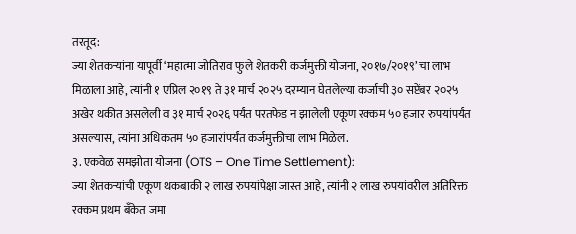तरतूद:
ज्या शेतकऱ्यांना यापूर्वी ‘महात्मा जोतिराव फुले शेतकरी कर्जमुक्ती योजना, २०१७/२०१९’ चा लाभ मिळाला आहे, त्यांनी १ एप्रिल २०१९ ते ३१ मार्च २०२५ दरम्यान घेतलेल्या कर्जाची ३० सप्टेंबर २०२५ अखेर थकीत असलेली व ३१ मार्च २०२६ पर्यंत परतफेड न झालेली एकूण रक्कम ५० हजार रुपयांपर्यंत असल्यास, त्यांना अधिकतम ५० हजारांपर्यंत कर्जमुक्तीचा लाभ मिळेल.
३. एकवेळ समझोता योजना (OTS – One Time Settlement):
ज्या शेतकऱ्यांची एकूण थकबाकी २ लाख रुपयांपेक्षा जास्त आहे, त्यांनी २ लाख रुपयांवरील अतिरिक्त रक्कम प्रथम बँकेत जमा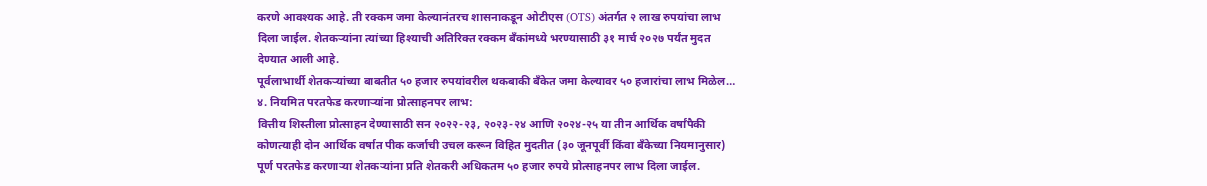करणे आवश्यक आहे. ती रक्कम जमा केल्यानंतरच शासनाकडून ओटीएस (OTS) अंतर्गत २ लाख रुपयांचा लाभ दिला जाईल. शेतकऱ्यांना त्यांच्या हिश्याची अतिरिक्त रक्कम बँकांमध्ये भरण्यासाठी ३१ मार्च २०२७ पर्यंत मुदत देण्यात आली आहे.
पूर्वलाभार्थी शेतकऱ्यांच्या बाबतीत ५० हजार रुपयांवरील थकबाकी बँकेत जमा केल्यावर ५० हजारांचा लाभ मिळेल…
४. नियमित परतफेड करणाऱ्यांना प्रोत्साहनपर लाभ:
वित्तीय शिस्तीला प्रोत्साहन देण्यासाठी सन २०२२-२३, २०२३-२४ आणि २०२४-२५ या तीन आर्थिक वर्षांपैकी कोणत्याही दोन आर्थिक वर्षात पीक कर्जाची उचल करून विहित मुदतीत (३० जूनपूर्वी किंवा बँकेच्या नियमानुसार) पूर्ण परतफेड करणाऱ्या शेतकऱ्यांना प्रति शेतकरी अधिकतम ५० हजार रुपये प्रोत्साहनपर लाभ दिला जाईल.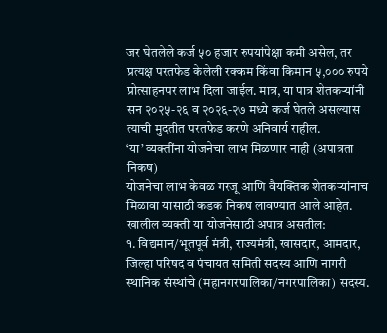जर घेतलेले कर्ज ५० हजार रुपयांपेक्षा कमी असेल, तर प्रत्यक्ष परतफेड केलेली रक्कम किंवा किमान ५,००० रुपये प्रोत्साहनपर लाभ दिला जाईल. मात्र, या पात्र शेतकऱ्यांनी सन २०२५-२६ व २०२६-२७ मध्ये कर्ज घेतले असल्यास त्याची मुदतीत परतफेड करणे अनिवार्य राहील.
‘या’ व्यक्तींना योजनेचा लाभ मिळणार नाही (अपात्रता निकष)
योजनेचा लाभ केवळ गरजू आणि वैयक्तिक शेतकऱ्यांनाच मिळावा यासाठी कडक निकष लावण्यात आले आहेत. खालील व्यक्ती या योजनेसाठी अपात्र असतील:
१. विद्यमान/भूतपूर्व मंत्री, राज्यमंत्री, खासदार, आमदार, जिल्हा परिषद व पंचायत समिती सदस्य आणि नागरी स्थानिक संस्थांचे (महानगरपालिका/नगरपालिका) सदस्य.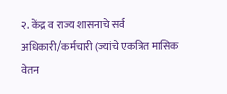२. केंद्र व राज्य शासनाचे सर्व अधिकारी/कर्मचारी (ज्यांचे एकत्रित मासिक वेतन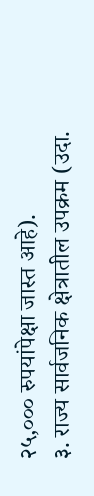२५,००० रुपयांपेक्षा जास्त आहे).
३. राज्य सार्वजनिक क्षेत्रातील उपक्रम (उदा.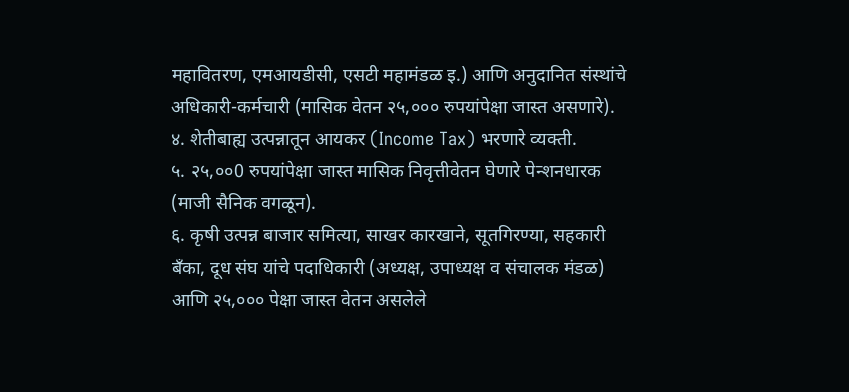महावितरण, एमआयडीसी, एसटी महामंडळ इ.) आणि अनुदानित संस्थांचे अधिकारी-कर्मचारी (मासिक वेतन २५,००० रुपयांपेक्षा जास्त असणारे).
४. शेतीबाह्य उत्पन्नातून आयकर (Income Tax) भरणारे व्यक्ती.
५. २५,००0 रुपयांपेक्षा जास्त मासिक निवृत्तीवेतन घेणारे पेन्शनधारक (माजी सैनिक वगळून).
६. कृषी उत्पन्न बाजार समित्या, साखर कारखाने, सूतगिरण्या, सहकारी बँका, दूध संघ यांचे पदाधिकारी (अध्यक्ष, उपाध्यक्ष व संचालक मंडळ) आणि २५,००० पेक्षा जास्त वेतन असलेले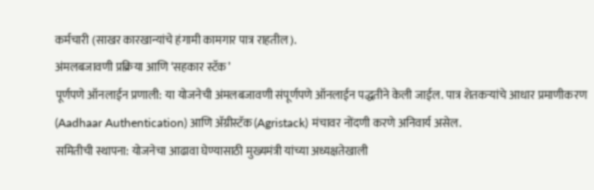कर्मचारी (साखर कारखान्यांचे हंगामी कामगार पात्र राहतील).
अंमलबजावणी प्रक्रिया आणि ‘सहकार स्टॅक’
पूर्णपणे ऑनलाईन प्रणाली: या योजनेची अंमलबजावणी संपूर्णपणे ऑनलाईन पद्धतीने केली जाईल. पात्र शेतकऱ्यांचे आधार प्रमाणीकरण (Aadhaar Authentication) आणि ॲग्रीस्टॅक (Agristack) मंचावर नोंदणी करणे अनिवार्य असेल.
समितीची स्थापना: योजनेचा आढावा घेण्यासाठी मुख्यमंत्री यांच्या अध्यक्षतेखाली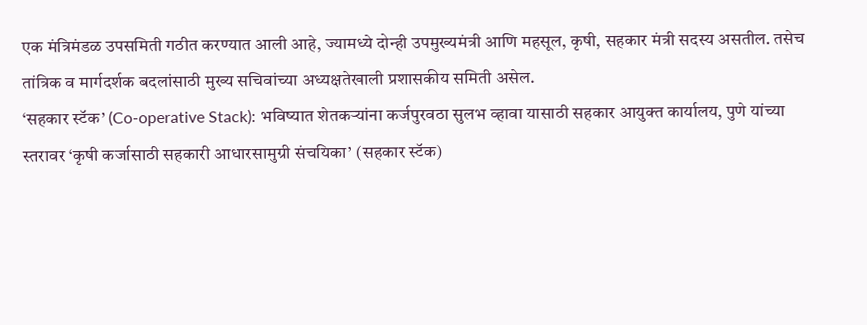एक मंत्रिमंडळ उपसमिती गठीत करण्यात आली आहे, ज्यामध्ये दोन्ही उपमुख्यमंत्री आणि महसूल, कृषी, सहकार मंत्री सदस्य असतील. तसेच तांत्रिक व मार्गदर्शक बदलांसाठी मुख्य सचिवांच्या अध्यक्षतेखाली प्रशासकीय समिती असेल.
‘सहकार स्टॅक’ (Co-operative Stack): भविष्यात शेतकऱ्यांना कर्जपुरवठा सुलभ व्हावा यासाठी सहकार आयुक्त कार्यालय, पुणे यांच्या स्तरावर ‘कृषी कर्जासाठी सहकारी आधारसामुग्री संचयिका’ (सहकार स्टॅक)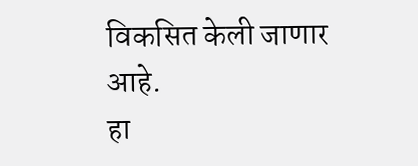विकसित केली जाणार आहे.
हा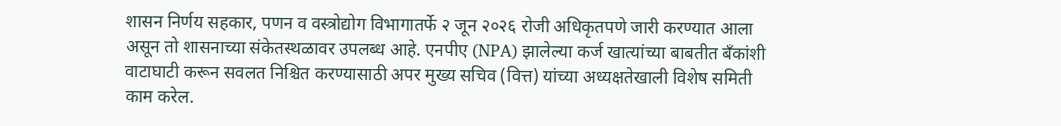शासन निर्णय सहकार, पणन व वस्त्रोद्योग विभागातर्फे २ जून २०२६ रोजी अधिकृतपणे जारी करण्यात आला असून तो शासनाच्या संकेतस्थळावर उपलब्ध आहे. एनपीए (NPA) झालेल्या कर्ज खात्यांच्या बाबतीत बँकांशी वाटाघाटी करून सवलत निश्चित करण्यासाठी अपर मुख्य सचिव (वित्त) यांच्या अध्यक्षतेखाली विशेष समिती काम करेल.